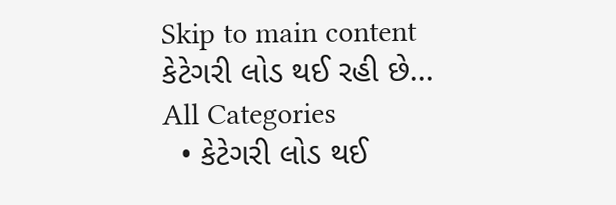Skip to main content
કેટેગરી લોડ થઈ રહી છે...
All Categories
  • કેટેગરી લોડ થઈ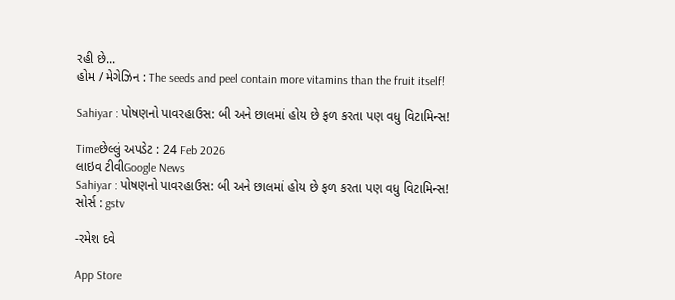રહી છે...
હોમ / મેગેઝિન : The seeds and peel contain more vitamins than the fruit itself!

Sahiyar : પોષણનો પાવરહાઉસ: બી અને છાલમાં હોય છે ફળ કરતા પણ વધુ વિટામિન્સ!

Timeછેલ્લું અપડેટ : 24 Feb 2026
લાઇવ ટીવીGoogle News
Sahiyar : પોષણનો પાવરહાઉસ: બી અને છાલમાં હોય છે ફળ કરતા પણ વધુ વિટામિન્સ!
સોર્સ : gstv

-રમેશ દવે

App Store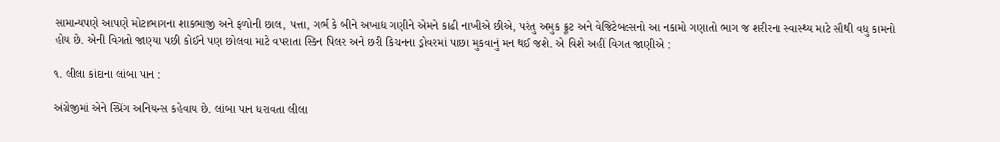સામાન્યપણે આપણે મોટાભાગના શાકભાજી અને ફળોની છાલ, પત્તા, ગર્ભ કે બીને અખાદ્ય ગણીને એમને કાઢી નાખીએ છીએ, પરંતુ અમુક ફ્રૂટ અને વેજિટેબલ્સનો આ નકામો ગણાતો ભાગ જ શરીરના સ્વાસ્થ્ય માટે સૌથી વધુ કામનો હોય છે. એની વિગતો જાણ્યા પછી કોઈને પણ છોલવા માટે વપરાતા સ્કિન પિલર અને છરી કિચનના ડ્રોવરમાં પાછા મુકવાનું મન થઈ જશે. એ વિશે અહીં વિગત જાણીએ :

૧. લીલા કાંદાના લાંબા પાન :

અંગ્રેજીમાં એને સ્પ્રિંગ અનિયન્સ કહેવાય છે. લાંબા પાન ધરાવતા લીલા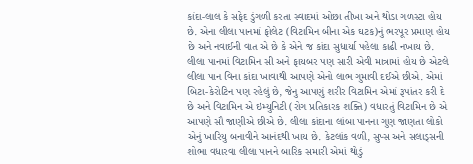કાંદા-લાલ કે સફેદ ડુંગળી કરતા સ્વાદમાં ઓછા તીખા અને થોડા ગળસ્ટા હોય છે. એના લીલા પાનમાં ફોલેટ (વિટામિન બીના એક ઘટક)નું ભરપૂર પ્રમાણ હોય છે અને નવાઈની વાત એ છે કે એને જ કાંદા સુધાર્યા પહેલા કાઢી નખાય છે. લીલા પાનમાં વિટામિન સી અને ફાયબર પણ સારી એવી માત્રામાં હોય છે એટલે લીલા પાન વિના કાંદા ખાવાથી આપણે એનો લાભ ગુમાવી દઈએ છીએ. એમાં બિટા-કેરોટિન પણ રહેલું છે, જેનુ આપણું શરીર વિટામિન એમાં રૂપાંતર કરી દે છે અને વિટામિન એ ઇમ્યુનિટી (રોગ પ્રતિકારક શક્તિ) વધારતું વિટામિન છે એ આપણે સૌ જાણીએ છીએ છે. લીલા કાંદાના લાંબા પાનના ગુણ જાણતા લોકો એનું ખારિયુ બનાવીને આનંદથી ખાય છે. કેટલાંક વળી, સુપ્સ અને સલાડ્સની શોભા વધારવા લીલા પાનને બારિક સમારી એમાં થોડું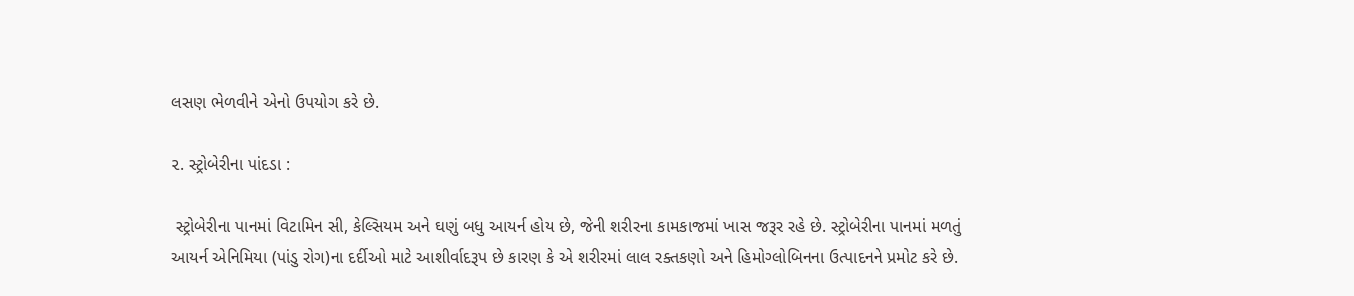લસણ ભેળવીને એનો ઉપયોગ કરે છે.

૨. સ્ટ્રોબેરીના પાંદડા :

 સ્ટ્રોબેરીના પાનમાં વિટામિન સી, કેલ્સિયમ અને ઘણું બધુ આયર્ન હોય છે, જેની શરીરના કામકાજમાં ખાસ જરૂર રહે છે. સ્ટ્રોબેરીના પાનમાં મળતું આયર્ન એનિમિયા (પાંડુ રોગ)ના દર્દીઓ માટે આશીર્વાદરૂપ છે કારણ કે એ શરીરમાં લાલ રક્તકણો અને હિમોગ્લોબિનના ઉત્પાદનને પ્રમોટ કરે છે.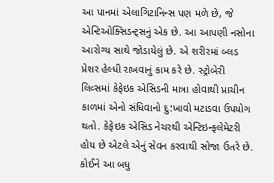આ પાનમાં એલાગિટાનિન્સ પણ મળે છે, જે એન્ટિઓક્સિડન્ટ્સનું એક છે. આ આપણી નસોના આરોગ્ય સાથે જોડાયેલું છે. એ શરીરમાં બ્લડ પ્રેશર હેલ્ધી રાખવાનું કામ કરે છે. સ્ટ્રોબેરી લિવ્સમાં કેફેઇક એસિડની માત્રા હોવાથી પ્રાચીન કાળમાં એનો સંધિવાનો દુ:ખાવો મટાડવા ઉપયોગ થતો. કેફેઇક એસિડ નેચરથી એન્ટિઇન્ફલેમેટરી હોય છે એટલે એનું સેવન કરવાથી સોજા ઉતરે છે. કોઈને આ બધુ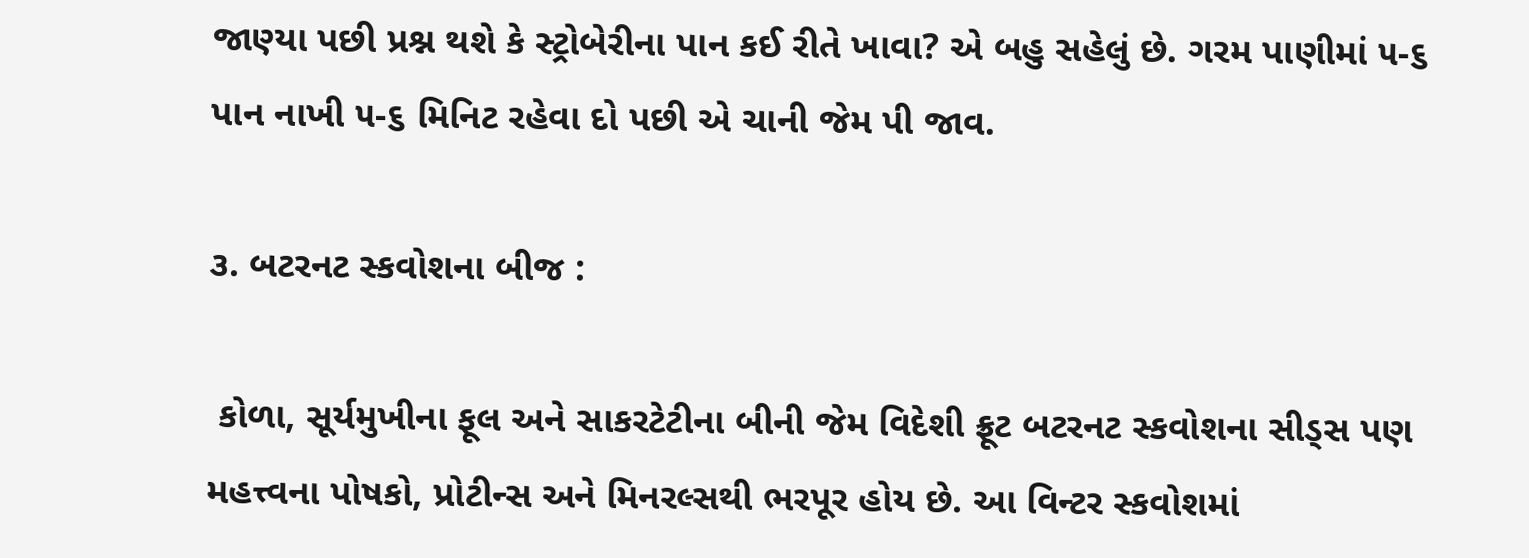જાણ્યા પછી પ્રશ્ન થશે કે સ્ટ્રોબેરીના પાન કઈ રીતે ખાવા? એ બહુ સહેલું છે. ગરમ પાણીમાં ૫-૬ પાન નાખી ૫-૬ મિનિટ રહેવા દો પછી એ ચાની જેમ પી જાવ.

૩. બટરનટ સ્કવોશના બીજ :

 કોળા, સૂર્યમુખીના ફૂલ અને સાકરટેટીના બીની જેમ વિદેશી ફ્રૂટ બટરનટ સ્કવોશના સીડ્સ પણ મહત્ત્વના પોષકો, પ્રોટીન્સ અને મિનરલ્સથી ભરપૂર હોય છે. આ વિન્ટર સ્કવોશમાં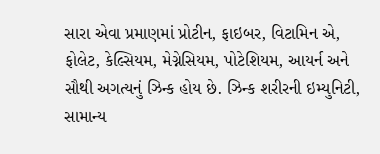સારા એવા પ્રમાણમાં પ્રોટીન, ફાઇબર, વિટામિન એ, ફોલેટ, કેલ્સિયમ, મેગ્નેસિયમ, પોટેશિયમ, આયર્ન અને સૌથી અગત્યનું ઝિન્ક હોય છે. ઝિન્ક શરીરની ઇમ્યુનિટી, સામાન્ય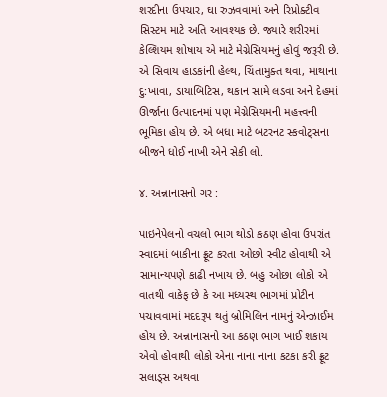શરદીના ઉપચાર, ઘા રુઝવવામાં અને રિપ્રોક્ટીવ સિસ્ટમ માટે અતિ આવશ્યક છે. જ્યારે શરીરમાં કેલ્શિયમ શોષાય એ માટે મેગ્નેસિયમનું હોવું જરૂરી છે. એ સિવાય હાડકાંની હેલ્થ, ચિંતામુક્ત થવા, માથાના દુ:ખાવા, ડાયાબિટિસ, થકાન સામે લડવા અને દેહમાં ઊર્જાના ઉત્પાદનમાં પણ મેગ્નેસિયમની મહત્ત્વની ભૂમિકા હોય છે. એ બધા માટે બટરનટ સ્કવોટ્સના બીજને ધોઈ નાખી એને સેકી લો.

૪. અન્નાનાસનો ગર :

પાઇનેપેલનો વચલો ભાગ થોડો કઠણ હોવા ઉપરાંત સ્વાદમાં બાકીના ફ્રૂટ કરતા ઓછો સ્વીટ હોવાથી એ સામાન્યપણે કાઢી નખાય છે. બહુ ઓછા લોકો એ વાતથી વાકેફ છે કે આ મધ્યસ્થ ભાગમાં પ્રોટીન પચાવવામાં મદદરૂપ થતું બ્રોમિલિન નામનું એન્ઝાઈમ હોય છે. અન્નાનાસનો આ કઠણ ભાગ ખાઈ શકાય એવો હોવાથી લોકો એના નાના નાના કટકા કરી ફ્રૂટ સલાડ્સ અથવા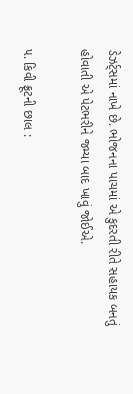ડેઝર્ટ્સમાં નાખે છે. ભોજનના પાચમાં એ કુદરતી રીતે સહાયક બનતું હોવાતી એ પેટભરીને જમ્યા બાદ ખાવું જોઈએ.

૫. કિવી ફ્રૂટની છાલ :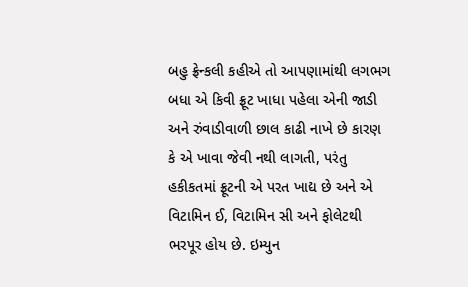બહુ ફ્રેન્કલી કહીએ તો આપણામાંથી લગભગ બધા એ કિવી ફ્રૂટ ખાધા પહેલા એની જાડી અને રુંવાડીવાળી છાલ કાઢી નાખે છે કારણ કે એ ખાવા જેવી નથી લાગતી, પરંતુ હકીકતમાં ફ્રૂટની એ પરત ખાદ્ય છે અને એ વિટામિન ઈ, વિટામિન સી અને ફોલેટથી ભરપૂર હોય છે. ઇમ્યુન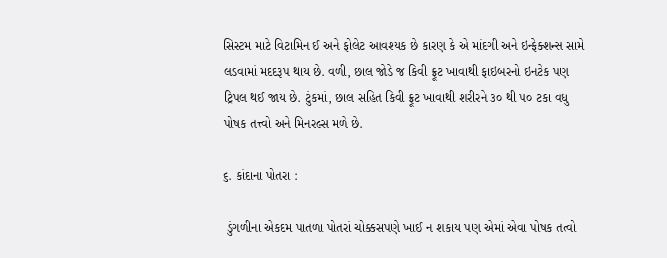સિસ્ટમ માટે વિટામિન ઈ અને ફોલેટ આવશ્યક છે કારણ કે એ માંદગી અને ઇન્ફેક્શન્સ સામે લડવામાં મદદરૂપ થાય છે. વળી, છાલ જોડે જ કિવી ફ્રૂટ ખાવાથી ફાઇબરનો ઇનટેક પણ ટ્રિપલ થઈ જાય છે. ટુંકમાં, છાલ સહિત કિવી ફ્રૂટ ખાવાથી શરીરને ૩૦ થી ૫૦ ટકા વધુ પોષક તત્ત્વો અને મિનરલ્સ મળે છે.

૬. કાંદાના પોતરા :

 ડુંગળીના એકદમ પાતળા પોતરાં ચોક્કસપણે ખાઈ ન શકાય પણ એમાં એવા પોષક તત્વો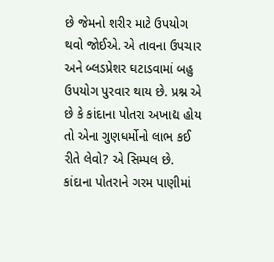છે જેમનો શરીર માટે ઉપયોગ થવો જોઈએ. એ તાવના ઉપચાર અને બ્લડપ્રેશર ઘટાડવામાં બહુ ઉપયોગ પુરવાર થાય છે. પ્રશ્ન એ છે કે કાંદાના પોતરા અખાદ્ય હોય તો એના ગુણધર્મોનો લાભ કઈ રીતે લેવો? એ સિમ્પલ છે. કાંદાના પોતરાને ગરમ પાણીમાં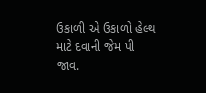ઉકાળી એ ઉકાળો હેલ્થ માટે દવાની જેમ પી જાવ.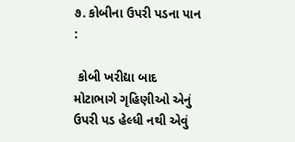૭. કોબીના ઉપરી પડના પાન :

 કોબી ખરીદ્યા બાદ મોટાભાગે ગૃહિણીઓ એનું ઉપરી પડ હેલ્ધી નથી એવું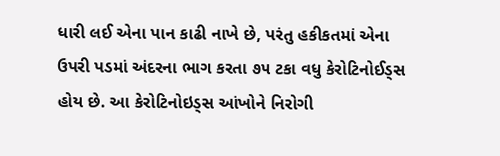ધારી લઈ એના પાન કાઢી નાખે છે, પરંતુ હકીકતમાં એના ઉપરી પડમાં અંદરના ભાગ કરતા ૭૫ ટકા વધુ કેરોટિનોઈડ્સ હોય છે. આ કેરોટિનોઇડ્સ આંખોને નિરોગી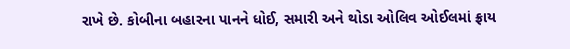રાખે છે. કોબીના બહારના પાનને ધોઈ, સમારી અને થોડા ઓલિવ ઓઈલમાં ફ્રાય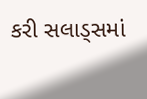કરી સલાડ્સમાં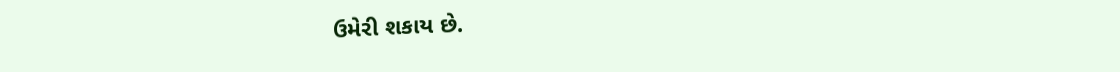ઉમેરી શકાય છે.